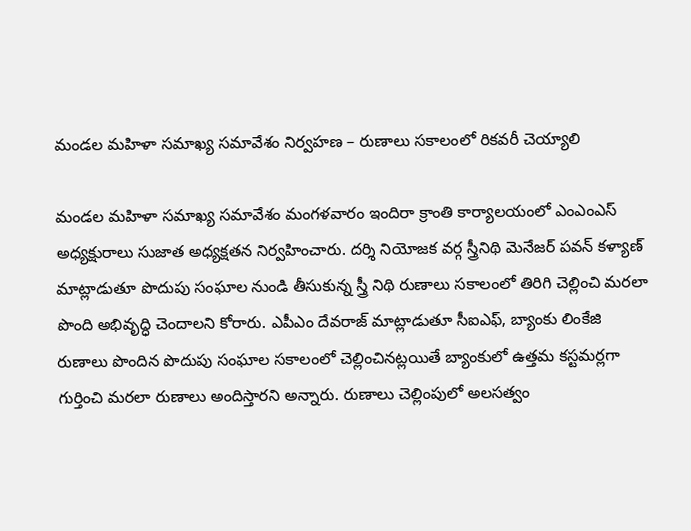మండల మహిళా సమాఖ్య సమావేశం నిర్వహణ – రుణాలు సకాలంలో రికవరీ చెయ్యాలి

మండల మహిళా సమాఖ్య సమావేశం మంగళవారం ఇందిరా క్రాంతి కార్యాలయంలో ఎంఎంఎస్ అధ్యక్షురాలు సుజాత అధ్యక్షతన నిర్వహించారు. దర్శి నియోజక వర్గ స్త్రీనిథి మెనేజర్ పవన్ కళ్యాణ్ మాట్లాడుతూ పొదుపు సంఘాల నుండి తీసుకున్న స్త్రీ నిథి రుణాలు సకాలంలో తిరిగి చెల్లించి మరలా పొంది అభివృద్ధి చెందాలని కోరారు. ఎపీఎం దేవరాజ్ మాట్లాడుతూ సీఐఎఫ్, బ్యాంకు లింకేజి రుణాలు పొందిన పొదుపు సంఘాల సకాలంలో చెల్లించినట్లయితే బ్యాంకులో ఉత్తమ కస్టమర్లగా గుర్తించి మరలా రుణాలు అందిస్తారని అన్నారు. రుణాలు చెల్లింపులో అలసత్వం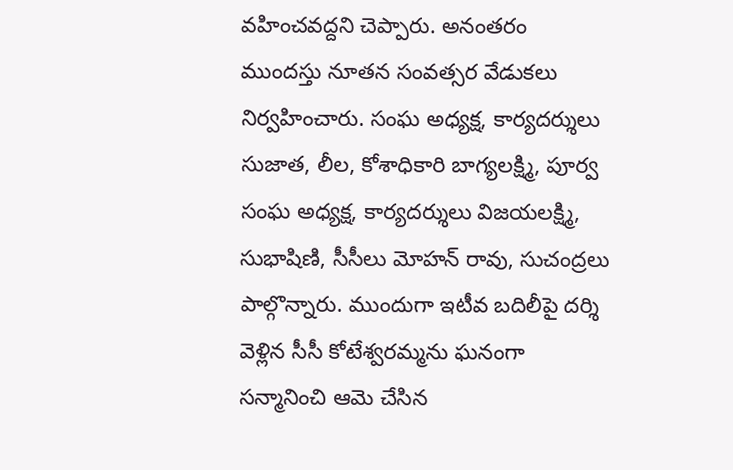వహించవద్దని చెప్పారు. అనంతరం ముందస్తు నూతన సంవత్సర వేడుకలు నిర్వహించారు. సంఘ అధ్యక్ష, కార్యదర్శులు సుజాత, లీల, కోశాధికారి బాగ్యలక్ష్మి, పూర్వ సంఘ అధ్యక్ష, కార్యదర్శులు విజయలక్ష్మి, సుభాషిణి, సీసీలు మోహన్ రావు, సుచంద్రలు పాల్గొన్నారు. ముందుగా ఇటీవ బదిలీపై దర్శి వెళ్లిన సీసీ కోటేశ్వరమ్మను ఘనంగా సన్మానించి ఆమె చేసిన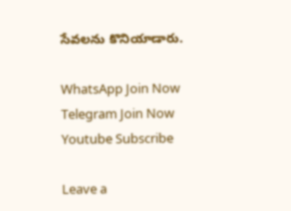సేవలను కొనియాడారు.

WhatsApp Join Now
Telegram Join Now
Youtube Subscribe

Leave a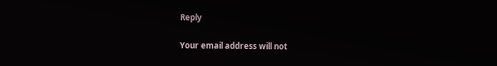Reply

Your email address will not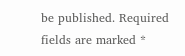be published. Required fields are marked *